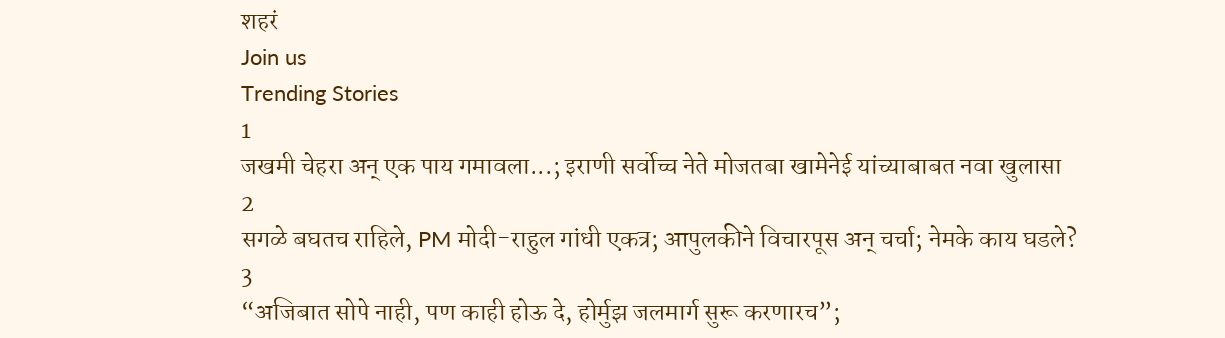शहरं
Join us
Trending Stories
1
जखमी चेहरा अन् एक पाय गमावला...; इराणी सर्वोच्च नेते मोजतबा खामेनेई यांच्याबाबत नवा खुलासा
2
सगळे बघतच राहिले, PM मोदी-राहुल गांधी एकत्र; आपुलकीने विचारपूस अन् चर्चा; नेमके काय घडले?
3
“अजिबात सोपे नाही, पण काही होऊ दे, होर्मुझ जलमार्ग सुरू करणारच”;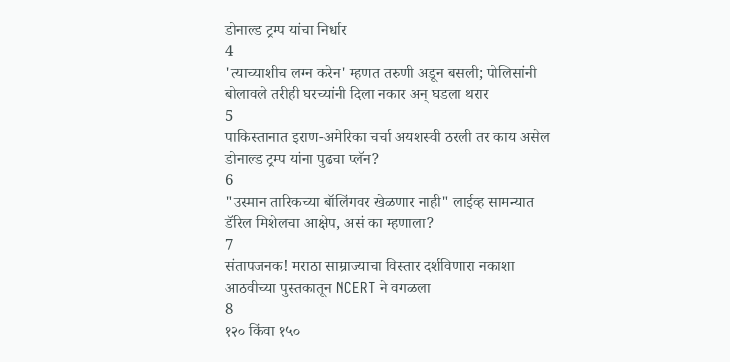डोनाल्ड ट्रम्प यांचा निर्धार
4
'त्याच्याशीच लग्न करेन' म्हणत तरुणी अडून बसली; पोलिसांनी बोलावले तरीही घरच्यांनी दिला नकार अन् घडला थरार
5
पाकिस्तानात इराण-अमेरिका चर्चा अयशस्वी ठरली तर काय असेल डोनाल्ड ट्रम्प यांना पुढचा प्लॅन?
6
"उस्मान तारिकच्या बॉलिंगवर खेळणार नाही" लाईव्ह सामन्यात डॅरिल मिशेलचा आक्षेप, असं का म्हणाला?
7
संतापजनक! मराठा साम्राज्याचा विस्तार दर्शविणारा नकाशा आठवीच्या पुस्तकातून NCERT ने वगळला
8
१२० किंवा १५०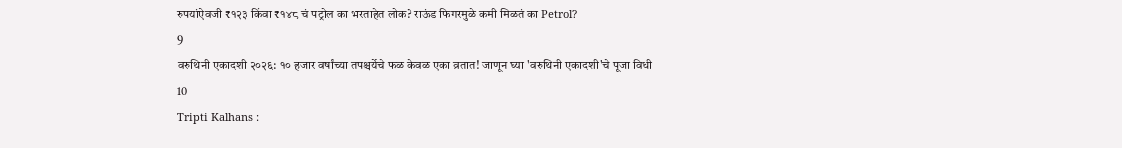रुपयांऐवजी ₹१२३ किंवा ₹१४८ चं पट्रोल का भरताहेत लोक? राऊंड फिगरमुळे कमी मिळतं का Petrol?
9
वरुथिनी एकादशी २०२६: १० हजार वर्षांच्या तपश्चर्येचे फळ केवळ एका व्रतात! जाणून घ्या 'वरुथिनी एकादशी'चे पूजा विधी
10
Tripti Kalhans :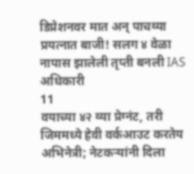डिप्रेशनवर मात अन् पाचव्या प्रयत्नात बाजी! सलग ४ वेळा नापास झालेली तृप्ती बनली IAS अधिकारी
11
वयाच्या ४२ व्या प्रेग्नंट, तरी जिममध्ये हेवी वर्कआउट करतेय अभिनेत्री; नेटकऱ्यांनी दिला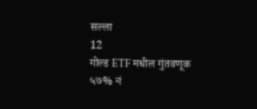सल्ला
12
गोल्ड ETF मधील गुंतवणूक ५७% नं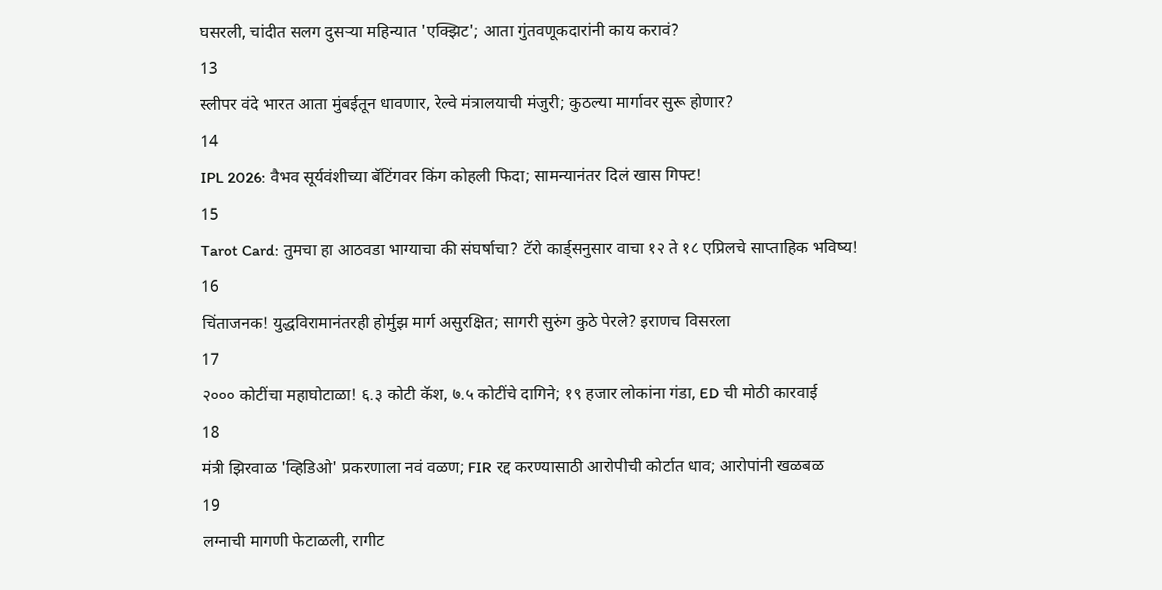घसरली, चांदीत सलग दुसऱ्या महिन्यात 'एक्झिट'; आता गुंतवणूकदारांनी काय करावं?
13
स्लीपर वंदे भारत आता मुंबईतून धावणार, रेल्वे मंत्रालयाची मंजुरी; कुठल्या मार्गावर सुरू होणार?
14
IPL 2026: वैभव सूर्यवंशीच्या बॅटिंगवर किंग कोहली फिदा; सामन्यानंतर दिलं खास गिफ्ट!
15
Tarot Card: तुमचा हा आठवडा भाग्याचा की संघर्षाचा? टॅरो कार्ड्सनुसार वाचा १२ ते १८ एप्रिलचे साप्ताहिक भविष्य!
16
चिंताजनक! युद्धविरामानंतरही होर्मुझ मार्ग असुरक्षित; सागरी सुरुंग कुठे पेरले? इराणच विसरला
17
२००० कोटींचा महाघोटाळा! ६.३ कोटी कॅश, ७.५ कोटींचे दागिने; १९ हजार लोकांना गंडा, ED ची मोठी कारवाई
18
मंत्री झिरवाळ 'व्हिडिओ' प्रकरणाला नवं वळण; FIR रद्द करण्यासाठी आरोपीची कोर्टात धाव; आरोपांनी खळबळ
19
लग्नाची मागणी फेटाळली, रागीट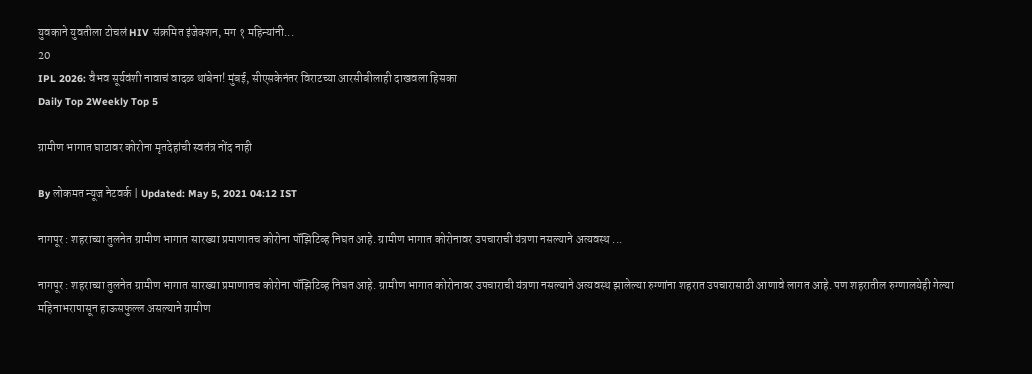युवकाने युवतीला टोचलं HIV संक्रमित इंजेक्शन, मग १ महिन्यांनी...
20
IPL 2026: वैभव सूर्यवंशी नावाचं वादळ थांबेना! मुंबई, सीएसकेनंतर विराटच्या आरसीबीलाही दाखवला हिसका
Daily Top 2Weekly Top 5

ग्रामीण भागात घाटावर कोरोना मृतदेहांची स्वतंत्र नोंद नाही

By लोकमत न्यूज नेटवर्क | Updated: May 5, 2021 04:12 IST

नागपूर : शहराच्या तुलनेत ग्रामीण भागात सारख्या प्रमाणातच कोरोना पॉझिटिव्ह निघत आहे. ग्रामीण भागात कोरोनावर उपचाराची यंत्रणा नसल्याने अत्यवस्थ ...

नागपूर : शहराच्या तुलनेत ग्रामीण भागात सारख्या प्रमाणातच कोरोना पॉझिटिव्ह निघत आहे. ग्रामीण भागात कोरोनावर उपचाराची यंत्रणा नसल्याने अत्यवस्थ झालेल्या रुग्णांना शहरात उपचारासाठी आणावे लागत आहे. पण शहरातील रुग्णालयेही गेल्या महिनाभरापासून हाऊसफुल्ल असल्याने ग्रामीण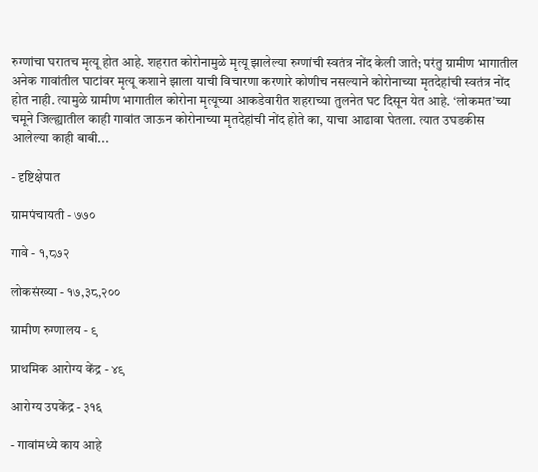रुग्णांचा घरातच मृत्यू होत आहे. शहरात कोरोनामुळे मृत्यू झालेल्या रुग्णांची स्वतंत्र नोंद केली जाते; परंतु ग्रामीण भागातील अनेक गावांतील घाटांवर मृत्यू कशाने झाला याची विचारणा करणारे कोणीच नसल्याने कोरोनाच्या मृतदेहांची स्वतंत्र नोंद होत नाही. त्यामुळे ग्रामीण भागातील कोरोना मृत्यूच्या आकडेवारीत शहराच्या तुलनेत घट दिसून येत आहे. ‘लोकमत’च्या चमूने जिल्ह्यातील काही गावांत जाऊन कोरोनाच्या मृतदेहांची नोंद होते का, याचा आढावा घेतला. त्यात उघडकीस आलेल्या काही बाबी...

- दृष्टिक्षेपात

ग्रामपंचायती - ७७०

गावे - १,८७२

लोकसंख्या - १७,३८,२००

ग्रामीण रुग्णालय - ९

प्राथमिक आरोग्य केंद्र - ४९

आरोग्य उपकेंद्र - ३१६

- गावांमध्ये काय आहे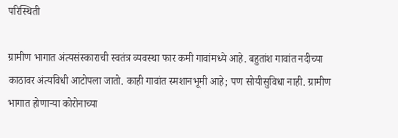परिस्थिती

ग्रामीण भागात अंत्यसंस्काराची स्वतंत्र व्यवस्था फार कमी गावांमध्ये आहे. बहुतांश गावांत नदीच्या काठावर अंत्यविधी आटोपला जातो. काही गावांत स्मशानभूमी आहे; पण सोयीसुविधा नाही. ग्रामीण भागात होणाऱ्या कोरोनाच्या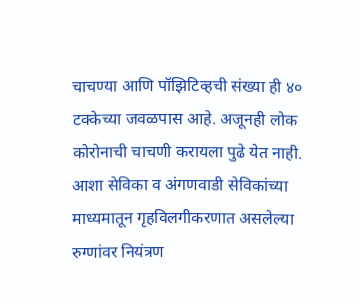चाचण्या आणि पॉझिटिव्हची संख्या ही ४० टक्केच्या जवळपास आहे. अजूनही लोक कोरोनाची चाचणी करायला पुढे येत नाही. आशा सेविका व अंगणवाडी सेविकांच्या माध्यमातून गृहविलगीकरणात असलेल्या रुग्णांवर नियंत्रण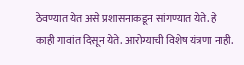ठेवण्यात येत असे प्रशासनाकडून सांगण्यात येते. हे काही गावांत दिसून येते. आरोग्याची विशेष यंत्रणा नाही.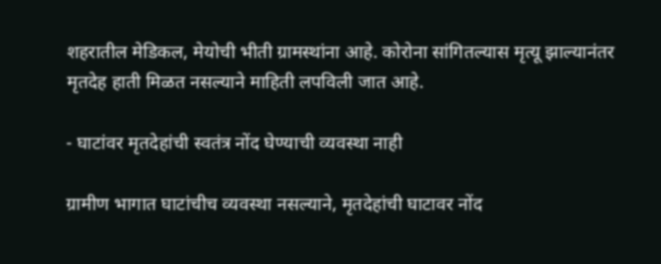शहरातील मेडिकल, मेयोची भीती ग्रामस्थांना आहे. कोरोना सांगितल्यास मृत्यू झाल्यानंतर मृतदेह हाती मिळत नसल्याने माहिती लपविली जात आहे.

- घाटांवर मृतदेहांची स्वतंत्र नोंद घेण्याची व्यवस्था नाही

ग्रामीण भागात घाटांचीच व्यवस्था नसल्याने, मृतदेहांची घाटावर नोंद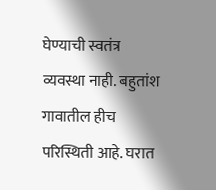घेण्याची स्वतंत्र व्यवस्था नाही. बहुतांश गावातील हीच परिस्थिती आहे. घरात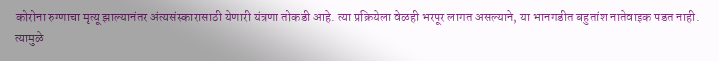कोरोना रुग्णाचा मृत्यू झाल्यानंतर अंत्यसंस्कारासाठी येणारी यंत्रणा तोकडी आहे. त्या प्रक्रियेला वेळही भरपूर लागत असल्याने, या भानगडीत बहुतांश नातेवाइक पडत नाही. त्यामुळे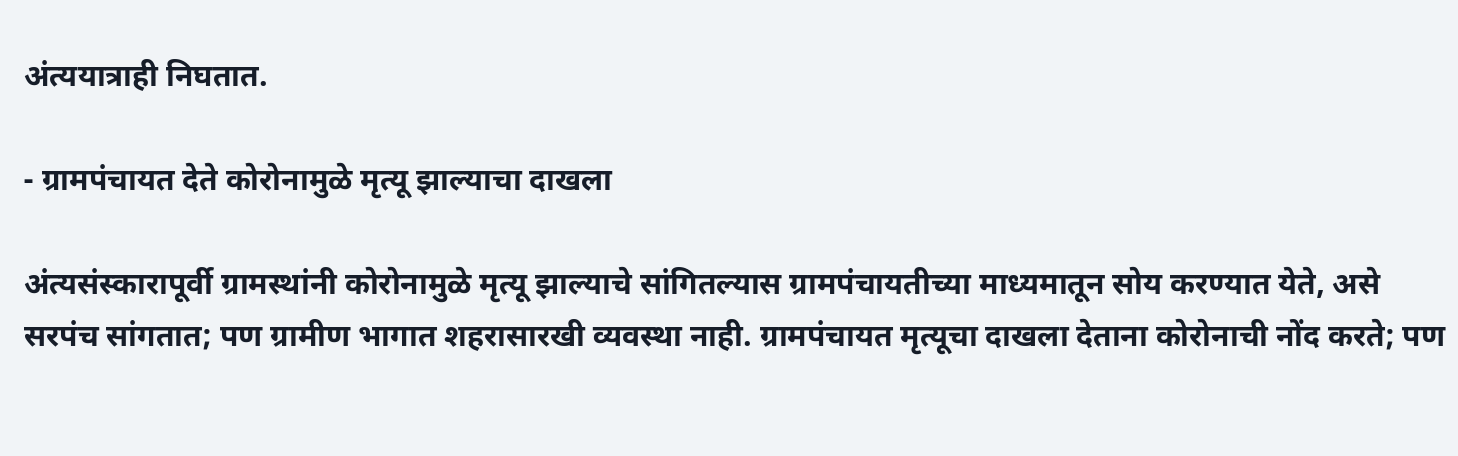अंत्ययात्राही निघतात.

- ग्रामपंचायत देते कोरोनामुळे मृत्यू झाल्याचा दाखला

अंत्यसंस्कारापूर्वी ग्रामस्थांनी कोरोनामुळे मृत्यू झाल्याचे सांगितल्यास ग्रामपंचायतीच्या माध्यमातून सोय करण्यात येते, असे सरपंच सांगतात; पण ग्रामीण भागात शहरासारखी व्यवस्था नाही. ग्रामपंचायत मृत्यूचा दाखला देताना कोरोनाची नोंद करते; पण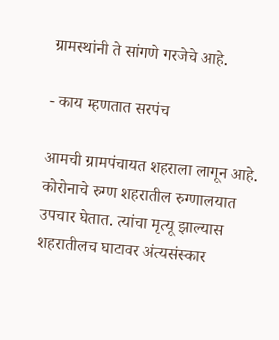ग्रामस्थांनी ते सांगणे गरजेचे आहे.

- काय म्हणतात सरपंच

आमची ग्रामपंचायत शहराला लागून आहे. कोरोनाचे रुग्ण शहरातील रुग्णालयात उपचार घेतात. त्यांचा मृत्यू झाल्यास शहरातीलच घाटावर अंत्यसंस्कार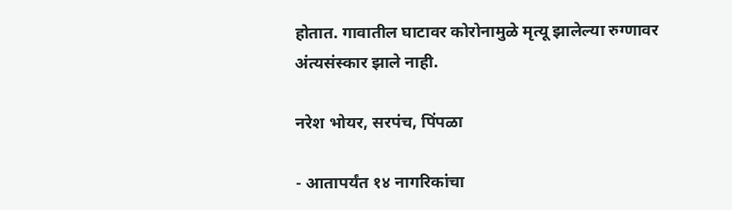होतात. गावातील घाटावर कोरोनामुळे मृत्यू झालेल्या रुग्णावर अंत्यसंस्कार झाले नाही.

नरेश भोयर, सरपंच, पिंपळा

- आतापर्यंत १४ नागरिकांचा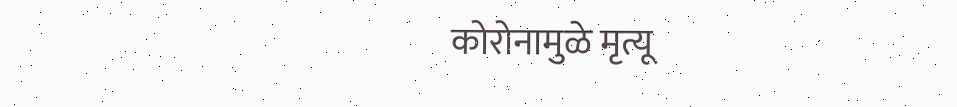कोरोनामुळे मृत्यू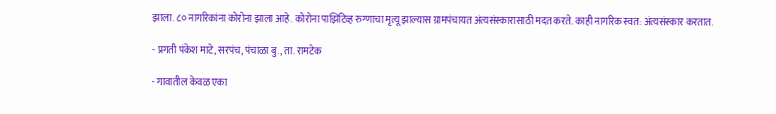झाला. ८० नागरिकांना कोरोना झाला आहे. कोरोना पाझिटिव्ह रुग्णाचा मृत्यू झाल्यास ग्रामपंचायत अंत्यसंस्कारासाठी मदत करते. काही नागरिक स्वत: अंत्यसंस्कार करतात.

- प्रगती पंकेश माटे, सरपंच, पंचाळा बु., ता. रामटेक

- गावातील केवळ एका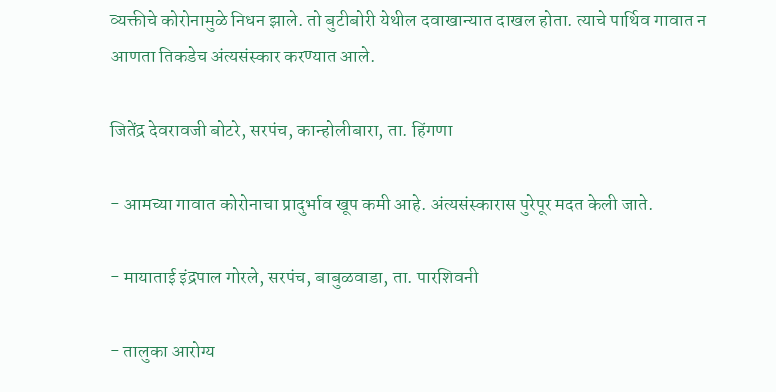व्यक्तीचे कोरोनामुळे निधन झाले. तो बुटीबोरी येथील दवाखान्यात दाखल होता. त्याचे पार्थिव गावात न आणता तिकडेच अंत्यसंस्कार करण्यात आले.

जितेंद्र देवरावजी बोटरे, सरपंच, कान्होलीबारा, ता. हिंगणा

- आमच्या गावात कोरोनाचा प्रादुर्भाव खूप कमी आहे. अंत्यसंस्कारास पुरेपूर मदत केली जाते.

- मायाताई इंद्रपाल गोरले, सरपंच, बाबुळवाडा, ता. पारशिवनी

- तालुका आरोग्य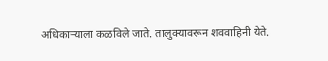अधिकाऱ्याला कळविले जाते. तालुक्यावरून शववाहिनी येते.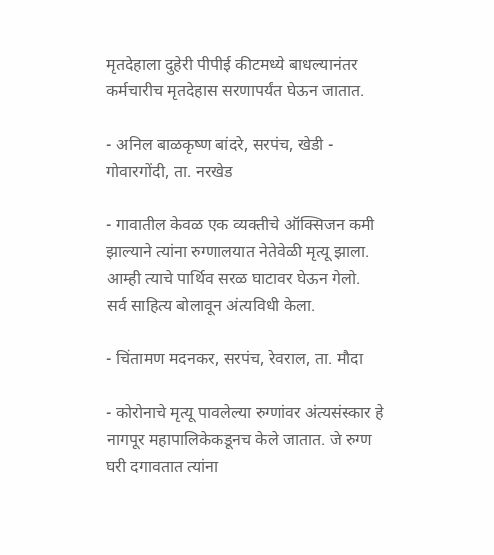मृतदेहाला दुहेरी पीपीई कीटमध्ये बाधल्यानंतर कर्मचारीच मृतदेहास सरणापर्यंत घेऊन जातात.

- अनिल बाळकृष्ण बांदरे, सरपंच, खेडी - गोवारगोंदी, ता. नरखेड

- गावातील केवळ एक व्यक्तीचे ऑक्सिजन कमी झाल्याने त्यांना रुग्णालयात नेतेवेळी मृत्यू झाला. आम्ही त्याचे पार्थिव सरळ घाटावर घेऊन गेलो. सर्व साहित्य बोलावून अंत्यविधी केला.

- चिंतामण मदनकर, सरपंच, रेवराल, ता. मौदा

- कोरोनाचे मृत्यू पावलेल्या रुग्णांवर अंत्यसंस्कार हे नागपूर महापालिकेकडूनच केले जातात. जे रुग्ण घरी दगावतात त्यांना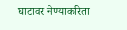घाटावर नेण्याकरिता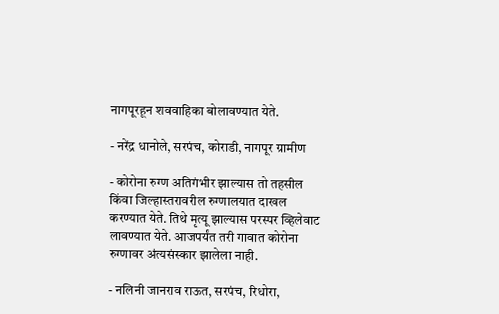नागपूरहून शववाहिका बोलावण्यात येते.

- नरेंद्र धानोले, सरपंच, कोराडी, नागपूर ग्रामीण

- कोरोना रुग्ण अतिगंभीर झाल्यास तो तहसील किंवा जिल्हास्तरावरील रुग्णालयात दाखल करण्यात येते. तिथे मृत्यू झाल्यास परस्पर व्हिलेवाट लावण्यात येते. आजपर्यंत तरी गावात कोरोना रुग्णावर अंत्यसंस्कार झालेला नाही.

- नलिनी जानराव राऊत, सरपंच, रिधोरा,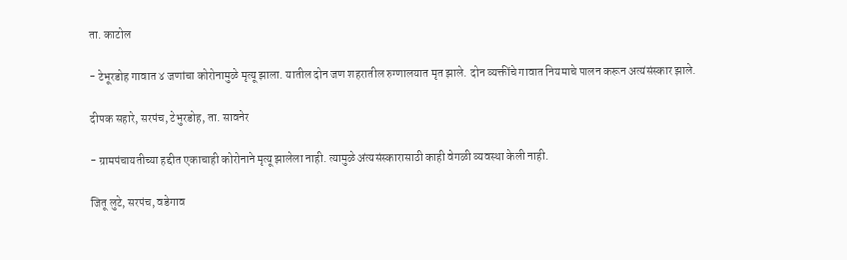ता. काटोल

- टेभूरडोह गावात ४ जणांचा कोरोनामुळे मृत्यू झाला. यातील दोन जण शहरातील रुग्णालयात मृत झाले. दोन व्यक्तींचे गावात नियमाचे पालन करून अत्यंसंस्कार झाले.

दीपक सहारे, सरपंच, टेभुरडोह, ता. सावनेर

- ग्रामपंचायतीच्या हद्दीत एकाचाही कोरोनाने मृत्यू झालेला नाही. त्यामुळे अंत्यसंस्कारासाठी काही वेगळी व्यवस्था केली नाही.

जितू लुटे, सरपंच, वडेगाव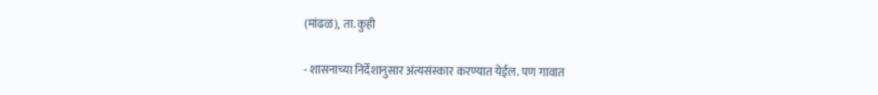(मांढळ), ता. कुही

- शासनाच्या निर्देशानुसार अंत्यसंस्कार करण्यात येईल. पण गावात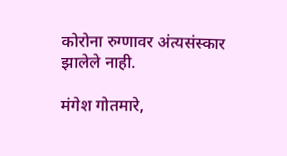कोरोना रुग्णावर अंत्यसंस्कार झालेले नाही.

मंगेश गोतमारे,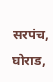सरपंच, घोराड,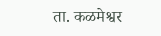ता. कळमेश्वर